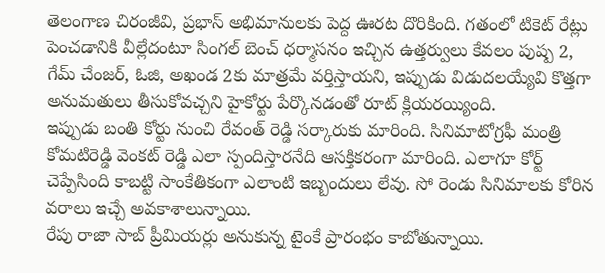తెలంగాణ చిరంజీవి, ప్రభాస్ అభిమానులకు పెద్ద ఊరట దొరికింది. గతంలో టికెట్ రేట్లు పెంచడానికి వీల్లేదంటూ సింగల్ బెంచ్ ధర్మాసనం ఇచ్చిన ఉత్తర్వులు కేవలం పుష్ప 2, గేమ్ చేంజర్, ఓజి, అఖండ 2కు మాత్రమే వర్తిస్తాయని, ఇప్పుడు విడుదలయ్యేవి కొత్తగా అనుమతులు తీసుకోవచ్చని హైకోర్టు పేర్కొనడంతో రూట్ క్లియరయ్యింది.
ఇప్పుడు బంతి కోర్టు నుంచి రేవంత్ రెడ్డి సర్కారుకు మారింది. సినిమాటోగ్రఫీ మంత్రి కోమటిరెడ్డి వెంకట్ రెడ్డి ఎలా స్పందిస్తారనేది ఆసక్తికరంగా మారింది. ఎలాగూ కోర్ట్ చెప్పేసింది కాబట్టి సాంకేతికంగా ఎలాంటి ఇబ్బందులు లేవు. సో రెండు సినిమాలకు కోరిన వరాలు ఇచ్చే అవకాశాలున్నాయి.
రేపు రాజా సాబ్ ప్రీమియర్లు అనుకున్న టైంకే ప్రారంభం కాబోతున్నాయి.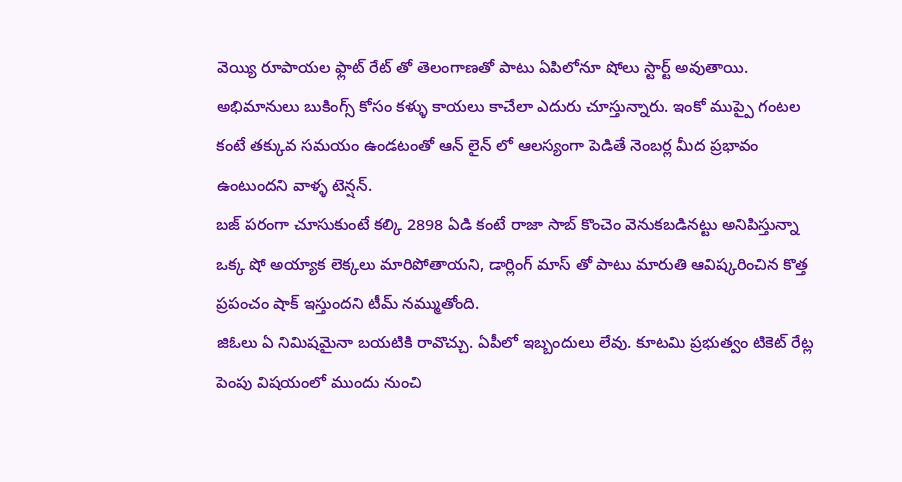వెయ్యి రూపాయల ఫ్లాట్ రేట్ తో తెలంగాణతో పాటు ఏపిలోనూ షోలు స్టార్ట్ అవుతాయి. అభిమానులు బుకింగ్స్ కోసం కళ్ళు కాయలు కాచేలా ఎదురు చూస్తున్నారు. ఇంకో ముప్పై గంటల కంటే తక్కువ సమయం ఉండటంతో ఆన్ లైన్ లో ఆలస్యంగా పెడితే నెంబర్ల మీద ప్రభావం ఉంటుందని వాళ్ళ టెన్షన్.
బజ్ పరంగా చూసుకుంటే కల్కి 2898 ఏడి కంటే రాజా సాబ్ కొంచెం వెనుకబడినట్టు అనిపిస్తున్నా ఒక్క షో అయ్యాక లెక్కలు మారిపోతాయని, డార్లింగ్ మాస్ తో పాటు మారుతి ఆవిష్కరించిన కొత్త ప్రపంచం షాక్ ఇస్తుందని టీమ్ నమ్ముతోంది.
జిఓలు ఏ నిమిషమైనా బయటికి రావొచ్చు. ఏపీలో ఇబ్బందులు లేవు. కూటమి ప్రభుత్వం టికెట్ రేట్ల పెంపు విషయంలో ముందు నుంచి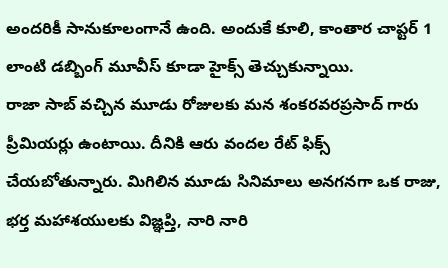అందరికీ సానుకూలంగానే ఉంది. అందుకే కూలి, కాంతార చాప్టర్ 1 లాంటి డబ్బింగ్ మూవీస్ కూడా హైక్స్ తెచ్చుకున్నాయి.
రాజా సాబ్ వచ్చిన మూడు రోజులకు మన శంకరవరప్రసాద్ గారు ప్రీమియర్లు ఉంటాయి. దీనికి ఆరు వందల రేట్ ఫిక్స్ చేయబోతున్నారు. మిగిలిన మూడు సినిమాలు అనగనగా ఒక రాజు, భర్త మహాశయులకు విజ్ఞప్తి, నారి నారి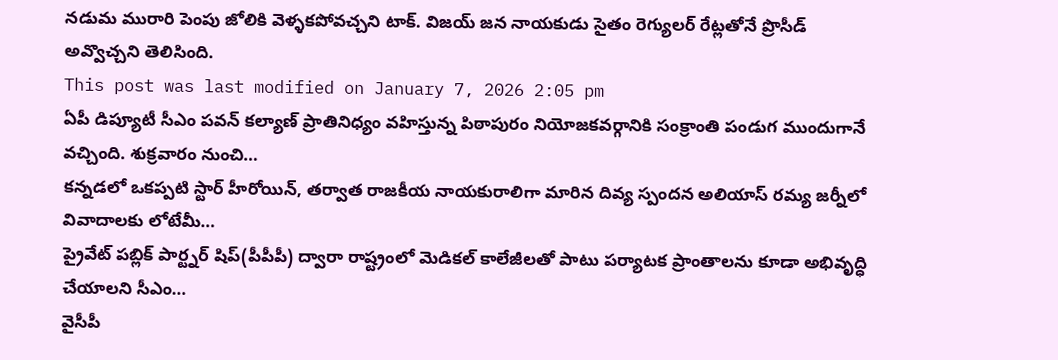నడుమ మురారి పెంపు జోలికి వెళ్ళకపోవచ్చని టాక్. విజయ్ జన నాయకుడు సైతం రెగ్యులర్ రేట్లతోనే ప్రొసీడ్ అవ్వొచ్చని తెలిసింది.
This post was last modified on January 7, 2026 2:05 pm
ఏపీ డిప్యూటీ సీఎం పవన్ కల్యాణ్ ప్రాతినిధ్యం వహిస్తున్న పిఠాపురం నియోజకవర్గానికి సంక్రాంతి పండుగ ముందుగానే వచ్చింది. శుక్రవారం నుంచి…
కన్నడలో ఒకప్పటి స్టార్ హీరోయిన్, తర్వాత రాజకీయ నాయకురాలిగా మారిన దివ్య స్పందన అలియాస్ రమ్య జర్నీలో వివాదాలకు లోటేమీ…
ప్రైవేట్ పబ్లిక్ పార్ట్నర్ షిప్(పీపీపీ) ద్వారా రాష్ట్రంలో మెడికల్ కాలేజీలతో పాటు పర్యాటక ప్రాంతాలను కూడా అభివృద్ధి చేయాలని సీఎం…
వైసీపీ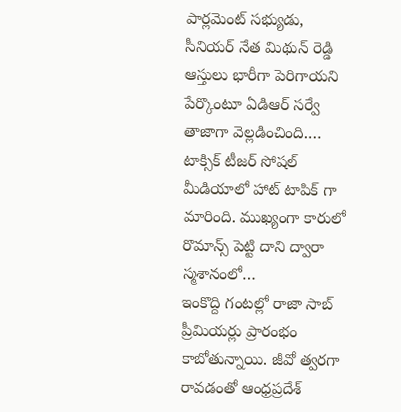పార్లమెంట్ సభ్యుడు, సీనియర్ నేత మిథున్ రెడ్డి ఆస్తులు భారీగా పెరిగాయని పేర్కొంటూ ఏడిఆర్ సర్వే తాజాగా వెల్లడించింది.…
టాక్సిక్ టీజర్ సోషల్ మీడియాలో హాట్ టాపిక్ గా మారింది. ముఖ్యంగా కారులో రొమాన్స్ పెట్టి దాని ద్వారా స్మశానంలో…
ఇంకొద్ది గంటల్లో రాజా సాబ్ ప్రీమియర్లు ప్రారంభం కాబోతున్నాయి. జీవో త్వరగా రావడంతో ఆంధ్రప్రదేశ్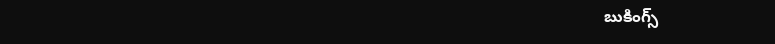బుకింగ్స్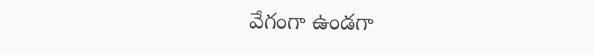వేగంగా ఉండగా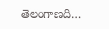తెలంగాణది…